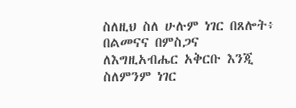ስለዚህ ስለ ሁሉም ነገር በጸሎት፥ በልመናና በምስጋና ለእግዚአብሔር አቅርቡ እንጂ ስለምንም ነገር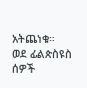አትጨነቁ።
ወደ ፊልጵስዩስ ሰዎች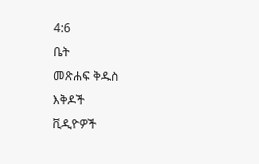4:6
ቤት
መጽሐፍ ቅዱስ
እቅዶች
ቪዲዮዎች